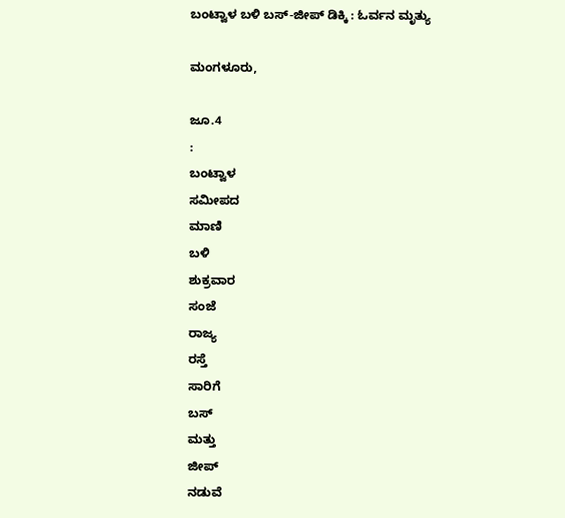ಬಂಟ್ವಾಳ ಬಳಿ ಬಸ್-ಜೀಪ್ ಡಿಕ್ಕಿ : ಓರ್ವನ ಮೃತ್ಯು

ಮಂಗಳೂರು,

ಜೂ.4
:
ಬಂಟ್ವಾಳ
ಸಮೀಪದ
ಮಾಣಿ
ಬಳಿ
ಶುಕ್ರವಾರ
ಸಂಜೆ
ರಾಜ್ಯ
ರಸ್ತೆ
ಸಾರಿಗೆ
ಬಸ್
ಮತ್ತು
ಜೀಪ್
ನಡುವೆ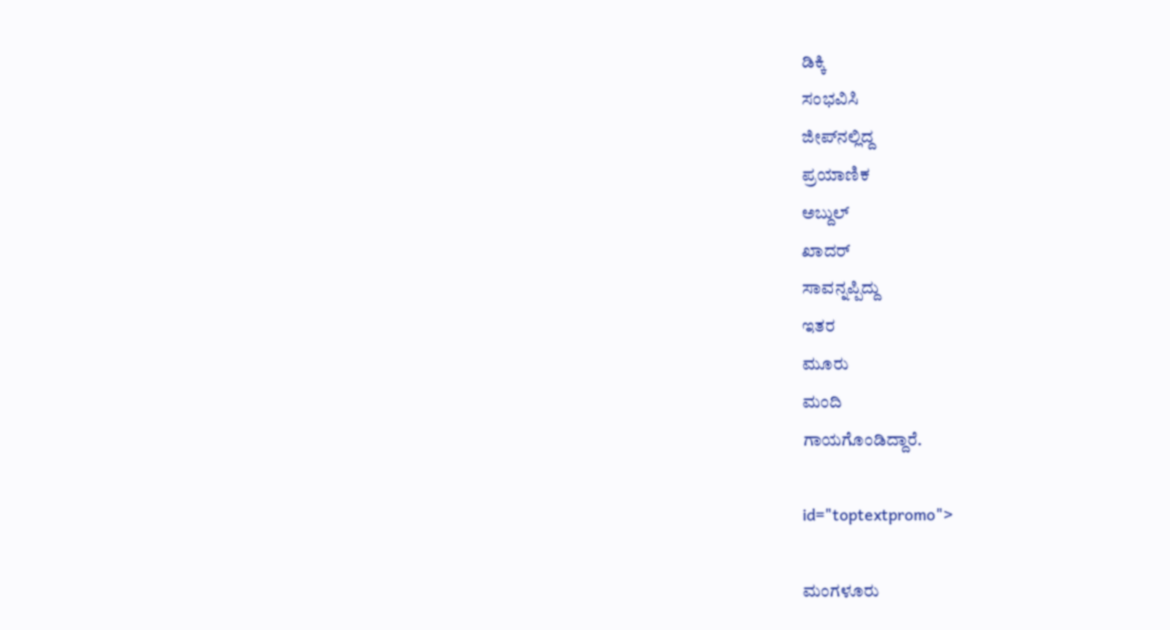ಡಿಕ್ಕಿ
ಸಂಭವಿಸಿ
ಜೀಪ್‌ನಲ್ಲಿದ್ದ
ಪ್ರಯಾಣಿಕ
ಅಬ್ದುಲ್
ಖಾದರ್
ಸಾವನ್ನಪ್ಪಿದ್ದು
ಇತರ
ಮೂರು
ಮಂದಿ
ಗಾಯಗೊಂಡಿದ್ದಾರೆ.

id="toptextpromo">

ಮಂಗಳೂರು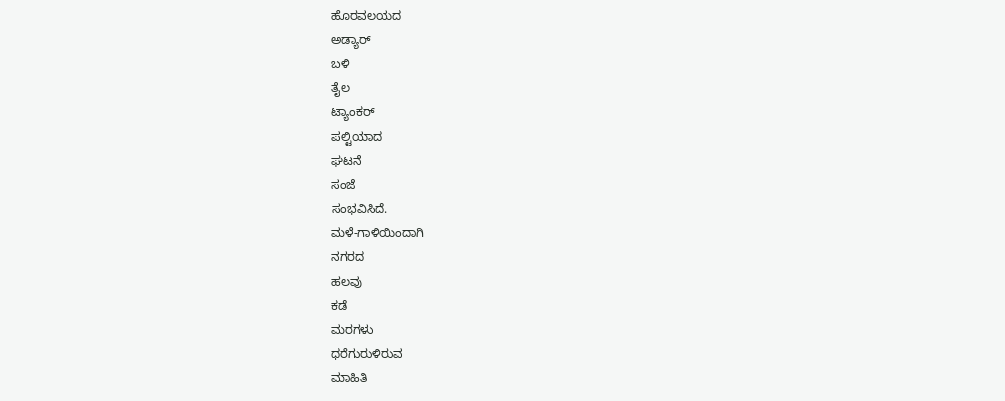ಹೊರವಲಯದ
ಅಡ್ಯಾರ್
ಬಳಿ
ತೈಲ
ಟ್ಯಾಂಕರ್
ಪಲ್ಟಿಯಾದ
ಘಟನೆ
ಸಂಜೆ
ಸಂಭವಿಸಿದೆ.
ಮಳೆ-ಗಾಳಿಯಿಂದಾಗಿ
ನಗರದ
ಹಲವು
ಕಡೆ
ಮರಗಳು
ಧರೆಗುರುಳಿರುವ
ಮಾಹಿತಿ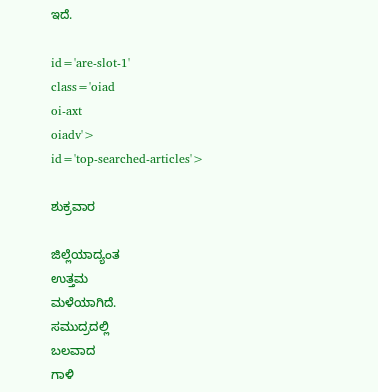ಇದೆ.

id='are-slot-1'
class='oiad
oi-axt
oiadv'>
id='top-searched-articles'>

ಶುಕ್ರವಾರ

ಜಿಲ್ಲೆಯಾದ್ಯಂತ
ಉತ್ತಮ
ಮಳೆಯಾಗಿದೆ.
ಸಮುದ್ರದಲ್ಲಿ
ಬಲವಾದ
ಗಾಳಿ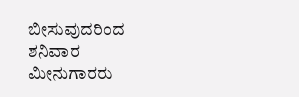ಬೀಸುವುದರಿಂದ
ಶನಿವಾರ
ಮೀನುಗಾರರು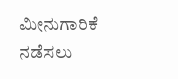ಮೀನುಗಾರಿಕೆ
ನಡೆಸಲು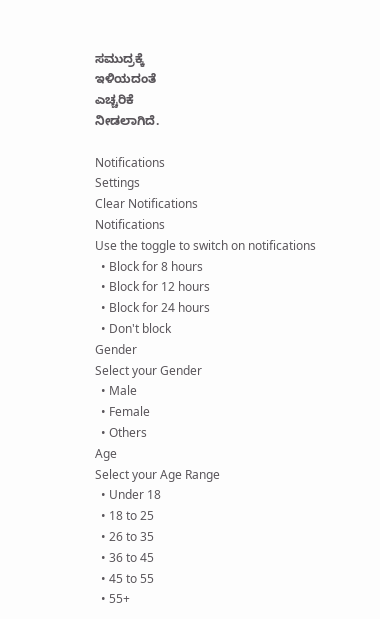ಸಮುದ್ರಕ್ಕೆ
ಇಳಿಯದಂತೆ
ಎಚ್ಚರಿಕೆ
ನೀಡಲಾಗಿದೆ.

Notifications
Settings
Clear Notifications
Notifications
Use the toggle to switch on notifications
  • Block for 8 hours
  • Block for 12 hours
  • Block for 24 hours
  • Don't block
Gender
Select your Gender
  • Male
  • Female
  • Others
Age
Select your Age Range
  • Under 18
  • 18 to 25
  • 26 to 35
  • 36 to 45
  • 45 to 55
  • 55+